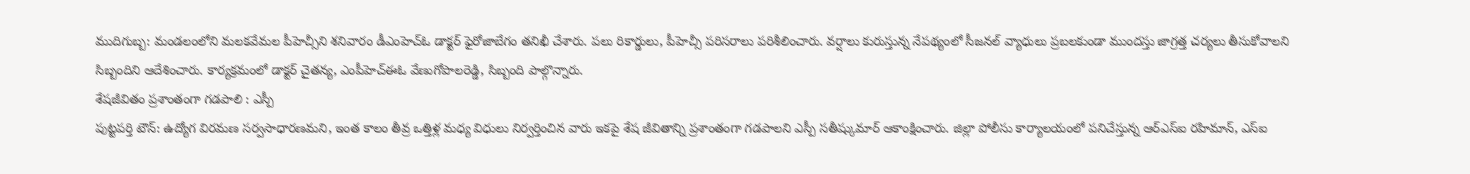ముదిగుబ్బ: మండలంలోని మలకవేమల పీహెచ్సీని శనివారం డీఎంహెచ్ఓ డాక్టర్ ఫైరోజాబేగం తనిఖీ చేశారు. పలు రికార్డులు, పీహెచ్సీ పరిసరాలు పరిశీలించారు. వర్షాలు కురుస్తున్న నేపథ్యంలో సీజనల్ వ్యాధులు ప్రబలకుండా ముందస్తు జాగ్రత్త చర్యలు తీసుకోవాలని సిబ్బందిని ఆదేశించారు. కార్యక్రమంలో డాక్టర్ చైతన్య, ఎంపీహెచ్ఈఓ వేణుగోపాలరెడ్డి, సిబ్బంది పాల్గొన్నారు.
శేషజీవితం ప్రశాంతంగా గడపాలి : ఎస్పీ
పుట్టపర్తి టౌన్: ఉద్యోగ విరమణ సర్వసాధారణమని, ఇంత కాలం తీవ్ర ఒత్తిళ్ల మధ్య విధులు నిర్వర్తించిన వారు ఇకపై శేష జీవితాన్ని ప్రశాంతంగా గడపాలని ఎస్పీ సతీష్కుమార్ ఆకాంక్షించారు. జిల్లా పోలీసు కార్యాలయంలో పనిచేస్తున్న ఆర్ఎస్ఐ రహిమాన్, ఎస్ఐ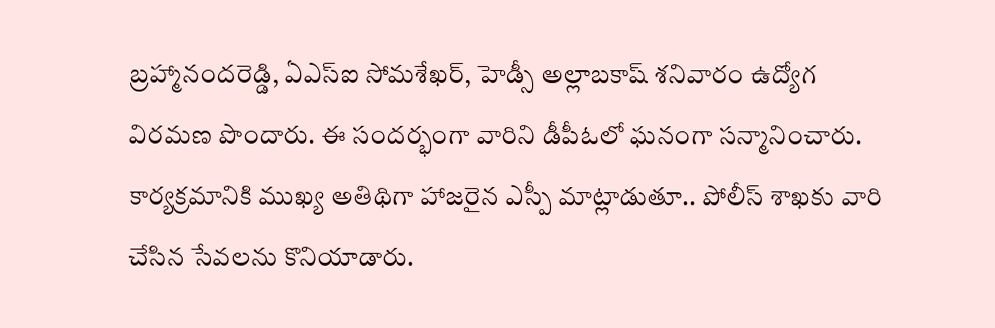బ్రహ్మానందరెడ్డి, ఏఎస్ఐ సోమశేఖర్, హెడ్సీ అల్లాబకాష్ శనివారం ఉద్యోగ విరమణ పొందారు. ఈ సందర్భంగా వారిని డీపీఓలో ఘనంగా సన్మానించారు. కార్యక్రమానికి ముఖ్య అతిథిగా హాజరైన ఎస్పీ మాట్లాడుతూ.. పోలీస్ శాఖకు వారి చేసిన సేవలను కొనియాడారు.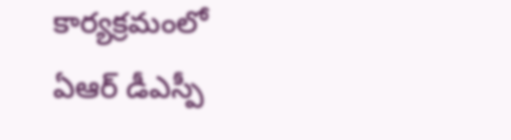కార్యక్రమంలో ఏఆర్ డీఎస్పీ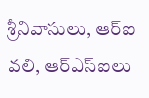శ్రీనివాసులు, ఆర్ఐ వలి, ఆర్ఎస్ఐలు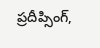ప్రదీప్సింగ్,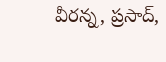వీరన్న, ప్రసాద్,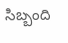సిబ్బంది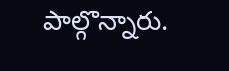పాల్గొన్నారు.